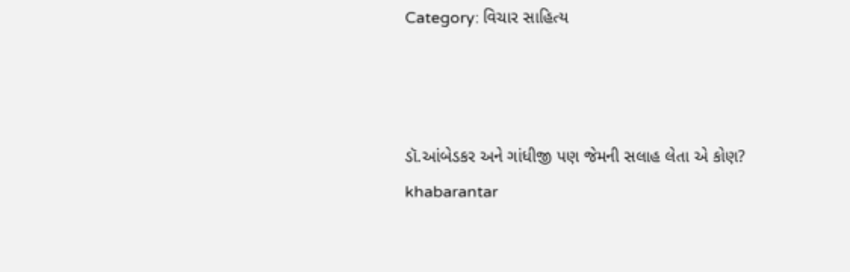Category: વિચાર સાહિત્ય



ડૉ.આંબેડકર અને ગાંધીજી પણ જેમની સલાહ લેતા એ કોણ?
khabarantar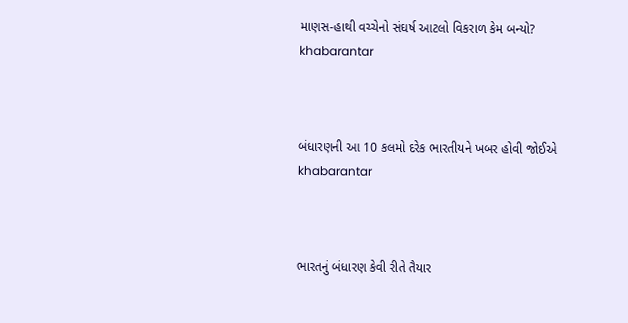માણસ-હાથી વચ્ચેનો સંઘર્ષ આટલો વિકરાળ કેમ બન્યો?
khabarantar



બંધારણની આ 10 કલમો દરેક ભારતીયને ખબર હોવી જોઈએ
khabarantar



ભારતનું બંધારણ કેવી રીતે તૈયાર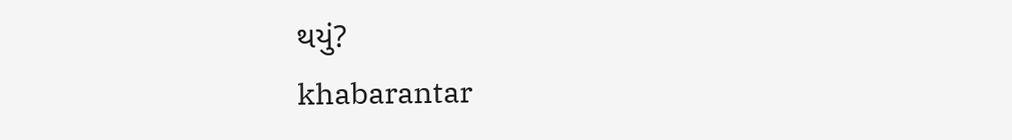થયું?
khabarantar